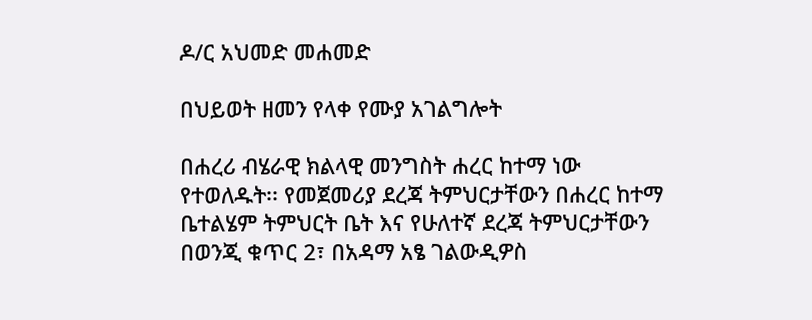ዶ/ር አህመድ መሐመድ

በህይወት ዘመን የላቀ የሙያ አገልግሎት

በሐረሪ ብሄራዊ ክልላዊ መንግስት ሐረር ከተማ ነው የተወለዱት፡፡ የመጀመሪያ ደረጃ ትምህርታቸውን በሐረር ከተማ ቤተልሄም ትምህርት ቤት እና የሁለተኛ ደረጃ ትምህርታቸውን በወንጂ ቁጥር 2፣ በአዳማ አፄ ገልውዲዎስ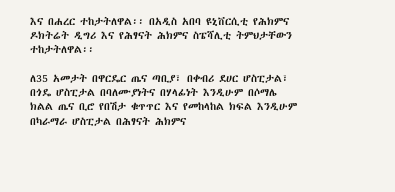እና በሐረር ተከታትለዋል፡፡ በአዲስ አበባ ዩኒቨርሲቲ የሕክምና ዶክትሬት ዲግሪ እና የሕፃናት ሕክምና ስፔሻሊቲ ትምህታቸውን ተከታትለዋል፡፡

ለ35 አመታት በዋርዴር ጤና ጣቢያ፣ በቀብሪ ደሀር ሆስፒታል፣ በጎዴ ሆስፒታል በባለሙያነትና በሃላፊነት እንዲሁም በሶማሌ ክልል ጤና ቢሮ የበሽታ ቁጥጥር እና የመከላከል ክፍል እንዲሁም በካራማራ ሆስፒታል በሕፃናት ሕክምና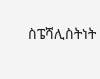ስፔሻሊስትነት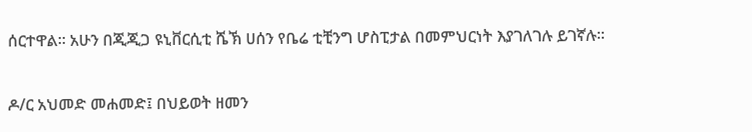ሰርተዋል፡፡ አሁን በጂጂጋ ዩኒቨርሲቲ ሼኽ ሀሰን የቤሬ ቲቺንግ ሆስፒታል በመምህርነት እያገለገሉ ይገኛሉ፡፡

ዶ/ር አህመድ መሐመድ፤ በህይወት ዘመን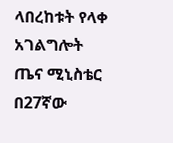ላበረከቱት የላቀ አገልግሎት ጤና ሚኒስቴር በ27ኛው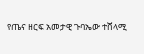የጤና ዘርፍ አመታዊ ጉባኤው ተሸላሚ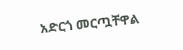አድርጎ መርጧቸዋል